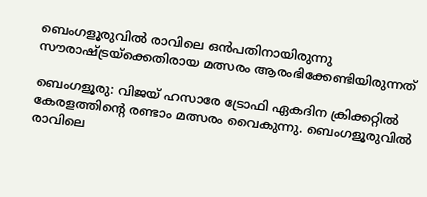ബെംഗളൂരുവില്‍ രാവിലെ ഒന്‍പതിനായിരുന്നു സൗരാഷ്‌ട്രയ്‌ക്കെതിരായ മത്സരം ആരംഭിക്കേണ്ടിയിരുന്നത്

ബെംഗളൂരു: വിജയ് ഹസാരേ ട്രോഫി ഏകദിന ക്രിക്കറ്റില്‍ കേരളത്തിന്‍റെ രണ്ടാം മത്സരം വൈകുന്നു. ബെംഗളൂരുവില്‍ രാവിലെ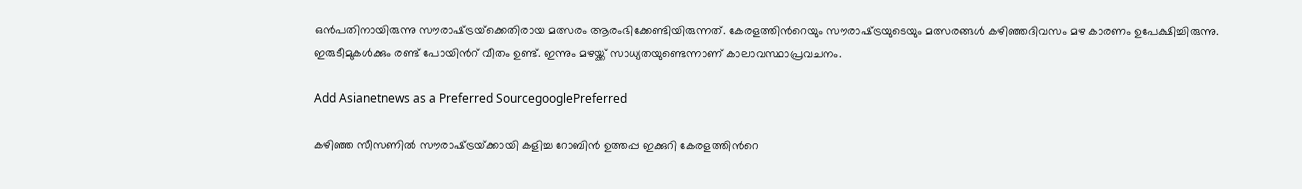ഒന്‍പതിനായിരുന്നു സൗരാഷ്‌ട്രയ്‌ക്കെതിരായ മത്സരം ആരംഭിക്കേണ്ടിയിരുന്നത്. കേരളത്തിന്‍റെയും സൗരാഷ്‌ട്രയുടെയും മത്സരങ്ങള്‍ കഴിഞ്ഞദിവസം മഴ കാരണം ഉപേക്ഷിച്ചിരുന്നു. ഇരുടീമുകള്‍ക്കും രണ്ട് പോയിന്‍റ് വീതം ഉണ്ട്. ഇന്നും മഴയ്ക്ക് സാധ്യതയുണ്ടെന്നാണ് കാലാവസ്ഥാപ്രവചനം.

Add Asianetnews as a Preferred SourcegooglePreferred

കഴിഞ്ഞ സീസണിൽ സൗരാഷ്‌ട്രയ്‌ക്കായി കളിച്ച റോബിന്‍ ഉത്തപ്പ ഇക്കുറി കേരളത്തിന്‍റെ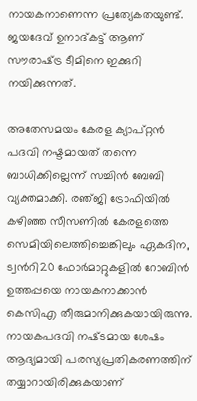നായകനാണെന്ന പ്രത്യേകതയുണ്ട്. ജയദേവ് ഉനാദ്കട്ട് ആണ് സൗരാഷ്‌ട്ര ടീമിനെ ഇക്കുറി നയിക്കുന്നത്.

അതേസമയം കേരള ക്യാപ്റ്റന്‍ പദവി നഷ്ടമായത് തന്നെ ബാധിക്കില്ലെന്ന് സച്ചിന്‍ ബേബി വ്യക്തമാക്കി. രഞ്‌ജി ട്രോഫിയിൽ കഴിഞ്ഞ സീസണില്‍ കേരളത്തെ സെമിയിലെത്തിച്ചെങ്കിലും ഏകദിന, ട്വന്‍റി20 ഫോര്‍മാറ്റുകളില്‍ റോബിന്‍ ഉത്തപ്പയെ നായകനാക്കാന്‍ കെസിഎ തീരുമാനിക്കുകയായിരുന്നു. നായകപദവി നഷ്‌ടമായ ശേഷം ആദ്യമായി പരസ്യപ്രതികരണത്തിന് തയ്യാറായിരിക്കുകയാണ്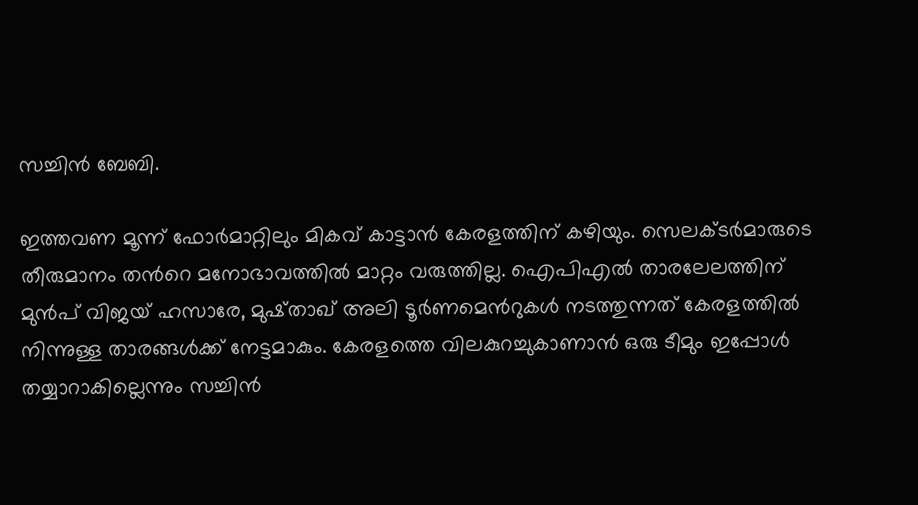സച്ചിന്‍ ബേബി.

ഇത്തവണ മൂന്ന് ഫോര്‍മാറ്റിലും മികവ് കാട്ടാന്‍ കേരളത്തിന് കഴിയും. സെലക്‌ടര്‍മാരുടെ തീരുമാനം തന്‍റെ മനോഭാവത്തില്‍ മാറ്റം വരുത്തില്ല. ഐപിഎല്‍ താരലേലത്തിന് മുന്‍പ് വിജയ് ഹസാരേ, മുഷ്താഖ് അലി ടൂര്‍ണമെന്‍റുകള്‍ നടത്തുന്നത് കേരളത്തിൽ നിന്നുള്ള താരങ്ങള്‍ക്ക് നേട്ടമാകും. കേരളത്തെ വിലകുറച്ചുകാണാന്‍ ഒരു ടീമും ഇപ്പോള്‍ തയ്യാറാകില്ലെന്നും സച്ചിന്‍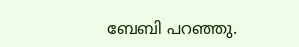ബേബി പറഞ്ഞു.